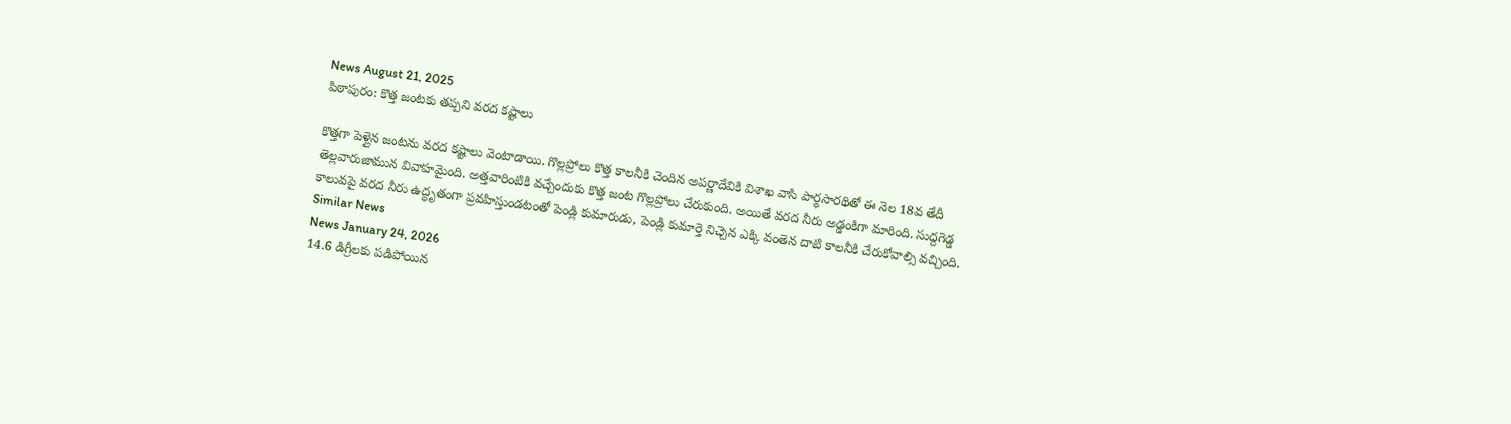News August 21, 2025
పిఠాపురం: కొత్త జంటకు తప్పని వరద కష్టాలు

కొత్తగా పెళ్లైన జంటను వరద కష్టాలు వెంటాడాయి. గొల్లప్రోలు కొత్త కాలనీకి చెందిన అపర్ణాదేవికి విశాఖ వాసి పార్థసారథితో ఈ నెల 18వ తేదీ తెల్లవారుజామున వివాహమైంది. అత్తవారింటికి వచ్చేందుకు కొత్త జంట గొల్లప్రోలు చేరుకుంది. అయితే వరద నీరు అడ్డంకిగా మారింది. సుద్దగెడ్డ కాలువపై వరద నీరు ఉద్ధృతంగా ప్రవహిస్తుండటంతో పెండ్లి కుమారుడు, పెండ్లి కుమార్తె నిచ్చెన ఎక్కి వంతెన దాటి కాలనీకి చేరుకోవాల్సి వచ్చింది.
Similar News
News January 24, 2026
14.6 డిగ్రీలకు పడిపోయిన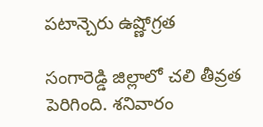పటాన్చెరు ఉష్ణోగ్రత

సంగారెడ్డి జిల్లాలో చలి తీవ్రత పెరిగింది. శనివారం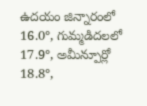ఉదయం జిన్నారంలో 16.0°, గుమ్మడిదలలో 17.9°, అమీన్పూర్లో 18.8°,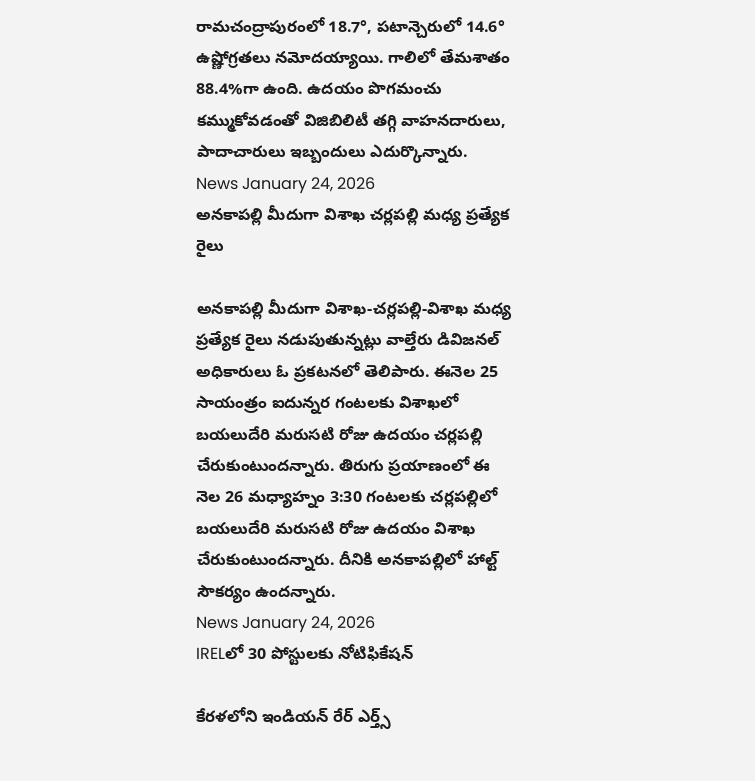రామచంద్రాపురంలో 18.7°, పటాన్చెరులో 14.6° ఉష్ణోగ్రతలు నమోదయ్యాయి. గాలిలో తేమశాతం 88.4%గా ఉంది. ఉదయం పొగమంచు కమ్ముకోవడంతో విజిబిలిటీ తగ్గి వాహనదారులు, పాదాచారులు ఇబ్బందులు ఎదుర్కొన్నారు.
News January 24, 2026
అనకాపల్లి మీదుగా విశాఖ చర్లపల్లి మధ్య ప్రత్యేక రైలు

అనకాపల్లి మీదుగా విశాఖ-చర్లపల్లి-విశాఖ మధ్య ప్రత్యేక రైలు నడుపుతున్నట్లు వాల్తేరు డివిజనల్ అధికారులు ఓ ప్రకటనలో తెలిపారు. ఈనెల 25 సాయంత్రం ఐదున్నర గంటలకు విశాఖలో బయలుదేరి మరుసటి రోజు ఉదయం చర్లపల్లి చేరుకుంటుందన్నారు. తిరుగు ప్రయాణంలో ఈ నెల 26 మధ్యాహ్నం 3:30 గంటలకు చర్లపల్లిలో బయలుదేరి మరుసటి రోజు ఉదయం విశాఖ చేరుకుంటుందన్నారు. దీనికి అనకాపల్లిలో హాల్ట్ సౌకర్యం ఉందన్నారు.
News January 24, 2026
IRELలో 30 పోస్టులకు నోటిఫికేషన్

కేరళలోని ఇండియన్ రేర్ ఎర్త్స్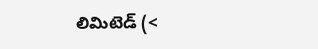లిమిటెడ్ (<